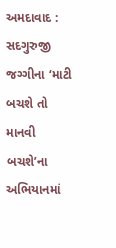અમદાવાદ : સદગુરુજી જગ્ગીના ‘માટી બચશે તો માનવી બચશે’ના અભિયાનમાં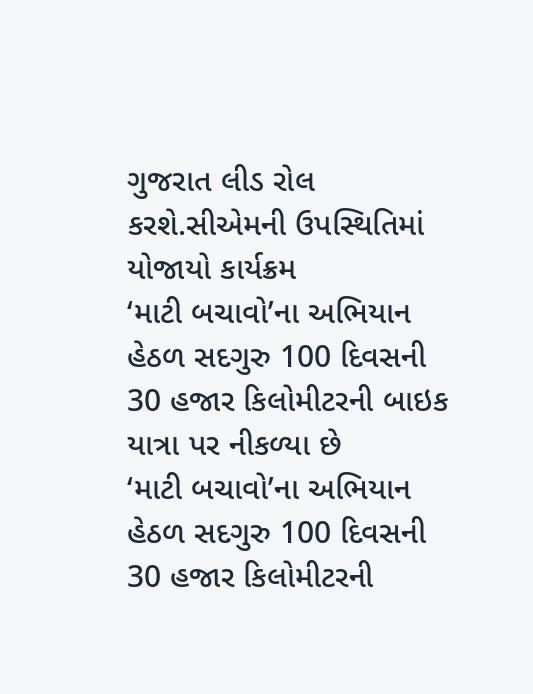ગુજરાત લીડ રોલ કરશે.સીએમની ઉપસ્થિતિમાં યોજાયો કાર્યક્રમ
‘માટી બચાવો’ના અભિયાન હેઠળ સદગુરુ 100 દિવસની 30 હજાર કિલોમીટરની બાઇક યાત્રા પર નીકળ્યા છે
‘માટી બચાવો’ના અભિયાન હેઠળ સદગુરુ 100 દિવસની 30 હજાર કિલોમીટરની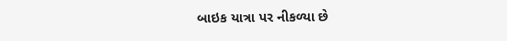બાઇક યાત્રા પર નીકળ્યા છે